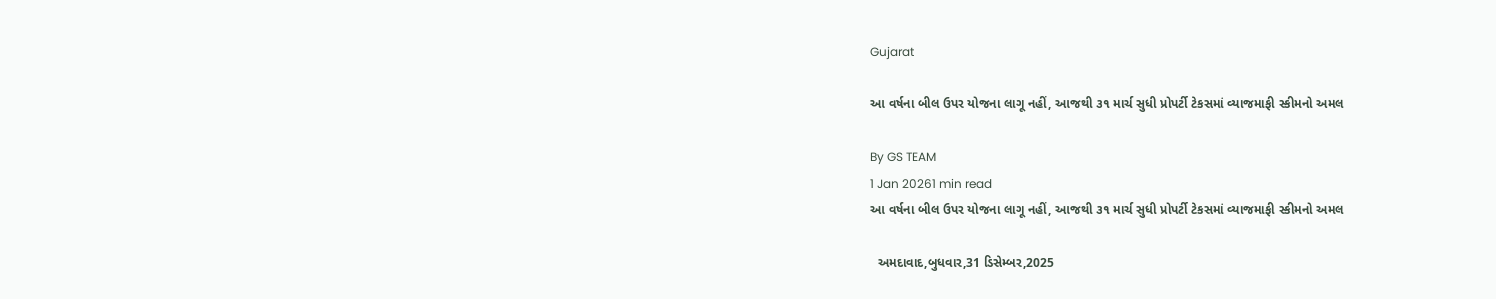Gujarat

આ વર્ષના બીલ ઉપર યોજના લાગૂ નહીં, આજથી ૩૧ માર્ચ સુધી પ્રોપર્ટી ટેકસમાં વ્યાજમાફી સ્કીમનો અમલ

By GS TEAM
1 Jan 20261 min read
આ વર્ષના બીલ ઉપર યોજના લાગૂ નહીં, આજથી ૩૧ માર્ચ સુધી પ્રોપર્ટી ટેકસમાં વ્યાજમાફી સ્કીમનો અમલ

  અમદાવાદ,બુધવાર,31 ડિસેમ્બર,2025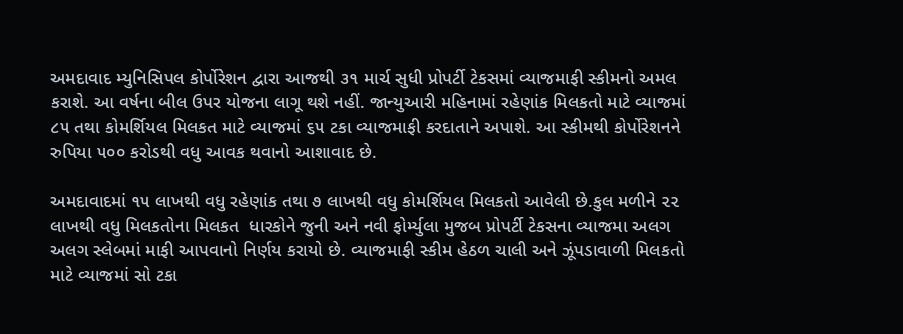અમદાવાદ મ્યુનિસિપલ કોર્પોરેશન દ્વારા આજથી ૩૧ માર્ચ સુધી પ્રોપર્ટી ટેકસમાં વ્યાજમાફી સ્કીમનો અમલ કરાશે. આ વર્ષના બીલ ઉપર યોજના લાગૂ થશે નહીં. જાન્યુઆરી મહિનામાં રહેણાંક મિલકતો માટે વ્યાજમાં ૮૫ તથા કોમર્શિયલ મિલકત માટે વ્યાજમાં ૬૫ ટકા વ્યાજમાફી કરદાતાને અપાશે. આ સ્કીમથી કોર્પોરેશનને રુપિયા ૫૦૦ કરોડથી વધુ આવક થવાનો આશાવાદ છે.

અમદાવાદમાં ૧૫ લાખથી વધુ રહેણાંક તથા ૭ લાખથી વધુ કોમર્શિયલ મિલકતો આવેલી છે.કુલ મળીને ૨૨ લાખથી વધુ મિલકતોના મિલકત  ધારકોને જુની અને નવી ફોર્મ્યુલા મુજબ પ્રોપર્ટી ટેકસના વ્યાજમા અલગ અલગ સ્લેબમાં માફી આપવાનો નિર્ણય કરાયો છે. વ્યાજમાફી સ્કીમ હેઠળ ચાલી અને ઝૂંપડાવાળી મિલકતો માટે વ્યાજમાં સો ટકા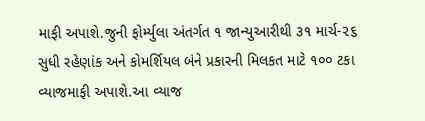માફી અપાશે.જુની ફોર્મ્યુલા અંતર્ગત ૧ જાન્યુઆરીથી ૩૧ માર્ચ-૨૬ સુધી રહેણાંક અને કોમર્શિયલ બંને પ્રકારની મિલકત માટે ૧૦૦ ટકા વ્યાજમાફી અપાશે.આ વ્યાજ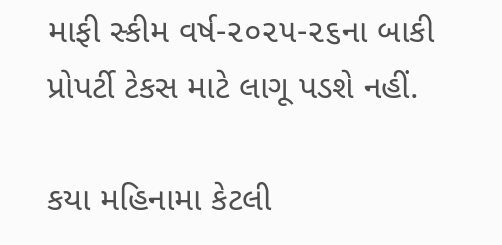માફી સ્કીમ વર્ષ-૨૦૨૫-૨૬ના બાકી પ્રોપર્ટી ટેકસ માટે લાગૂ પડશે નહીં.

કયા મહિનામા કેટલી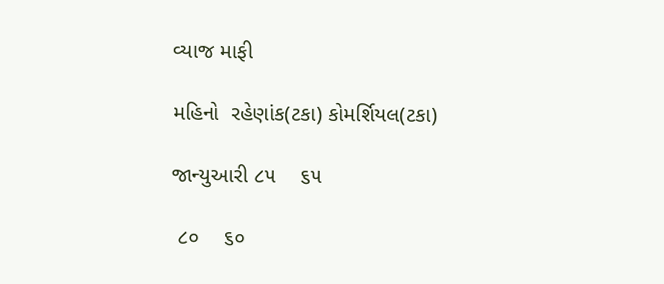વ્યાજ માફી

મહિનો  રહેણાંક(ટકા) કોમર્શિયલ(ટકા)

જાન્યુઆરી ૮૫    ૬૫

 ૮૦    ૬૦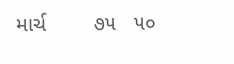માર્ચ        ૭૫   ૫૦